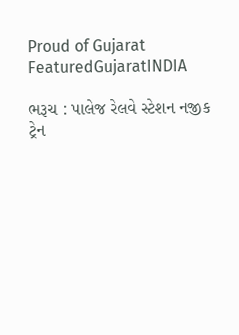Proud of Gujarat
FeaturedGujaratINDIA

ભરૂચ : પાલેજ રેલવે સ્ટેશન નજીક ટ્રેન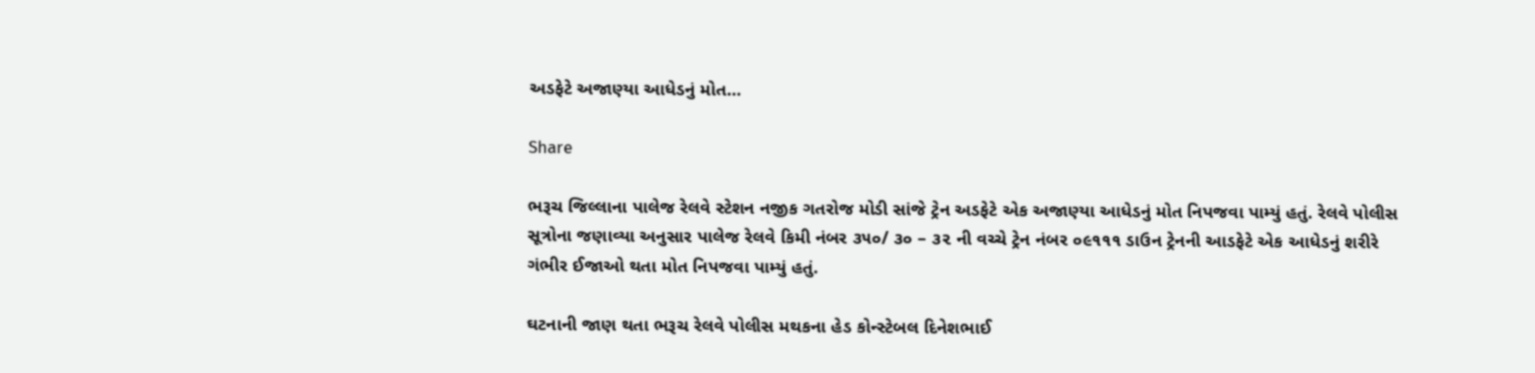અડફેટે અજાણ્યા આધેડનું મોત…

Share

ભરૂચ જિલ્લાના પાલેજ રેલવે સ્ટેશન નજીક ગતરોજ મોડી સાંજે ટ્રેન અડફેટે એક અજાણ્યા આધેડનું મોત નિપજવા પામ્યું હતું. રેલવે પોલીસ સૂત્રોના જણાવ્યા અનુસાર પાલેજ રેલવે કિમી નંબર ૩૫૦/ ૩૦ – ૩૨ ની વચ્ચે ટ્રેન નંબર ૦૯૧૧૧ ડાઉન ટ્રેનની આડફેટે એક આધેડનું શરીરે ગંભીર ઈજાઓ થતા મોત નિપજવા પામ્યું હતું.

ઘટનાની જાણ થતા ભરૂચ રેલવે પોલીસ મથકના હેડ કોન્સ્ટેબલ દિનેશભાઈ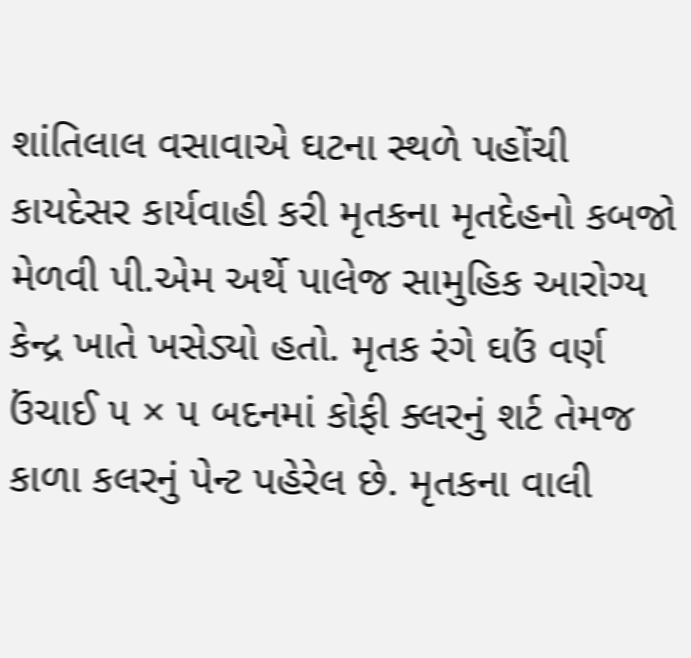શાંતિલાલ વસાવાએ ઘટના સ્થળે પહોંચી કાયદેસર કાર્યવાહી કરી મૃતકના મૃતદેહનો કબજો મેળવી પી.એમ અર્થે પાલેજ સામુહિક આરોગ્ય કેન્દ્ર ખાતે ખસેડ્યો હતો. મૃતક રંગે ઘઉં વર્ણ ઉંચાઈ ૫ × ૫ બદનમાં કોફી ક્લરનું શર્ટ તેમજ કાળા કલરનું પેન્ટ પહેરેલ છે. મૃતકના વાલી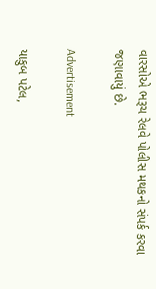વારસોએ ભરૂચ રેલવે પોલીસ મથકનો સંપર્ક કરવા જણાવાયું છે.

Advertisement

યાકુબ પટેલ,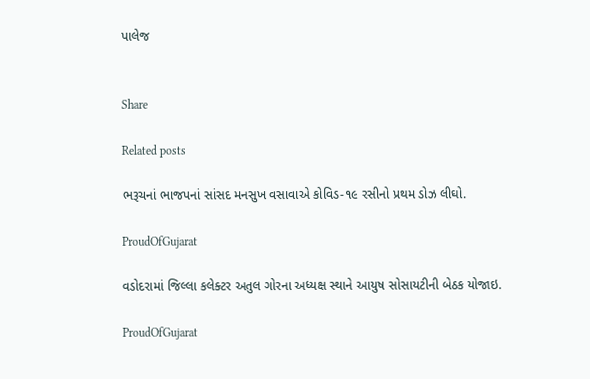પાલેજ


Share

Related posts

ભરૂચનાં ભાજપનાં સાંસદ મનસુખ વસાવાએ કોવિડ-૧૯ રસીનો પ્રથમ ડોઝ લીઘો.

ProudOfGujarat

વડોદરામાં જિલ્લા કલેક્ટર અતુલ ગોરના અધ્યક્ષ સ્થાને આયુષ સોસાયટીની બેઠક યોજાઇ.

ProudOfGujarat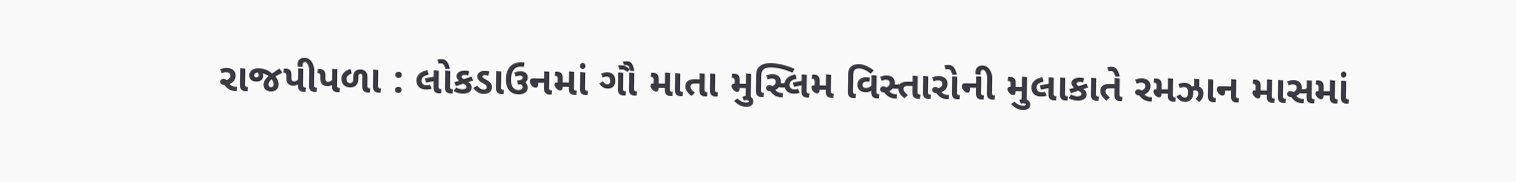રાજપીપળા : લોકડાઉનમાં ગૌ માતા મુસ્લિમ વિસ્તારોની મુલાકાતે રમઝાન માસમાં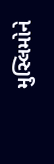મુસ્લિમોને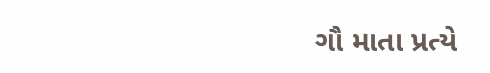ગૌ માતા પ્રત્યે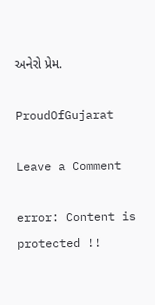અનેરો પ્રેમ.

ProudOfGujarat

Leave a Comment

error: Content is protected !!